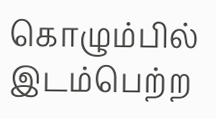கொழும்பில் இடம்பெற்ற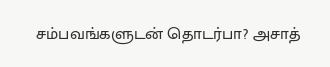சம்பவங்களுடன் தொடர்பா? அசாத்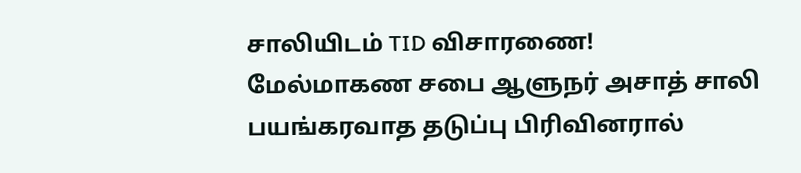சாலியிடம் TID விசாரணை!
மேல்மாகண சபை ஆளுநர் அசாத் சாலி பயங்கரவாத தடுப்பு பிரிவினரால்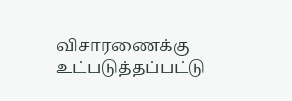விசாரணைக்கு உட்படுத்தப்பட்டு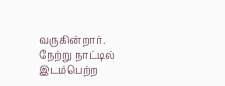வருகின்றார். நேற்று நாட்டில் இடம்பெற்ற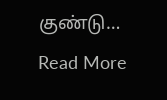குண்டு…
Read More